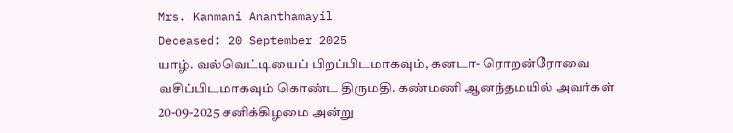Mrs. Kanmani Ananthamayil
Deceased: 20 September 2025
யாழ். வல்வெட்டியைப் பிறப்பிடமாகவும், கனடா- ரொறன்ரோவை வசிப்பிடமாகவும் கொண்ட திருமதி. கண்மணி ஆனந்தமயில் அவர்கள் 20-09-2025 சனிக்கிழமை அன்று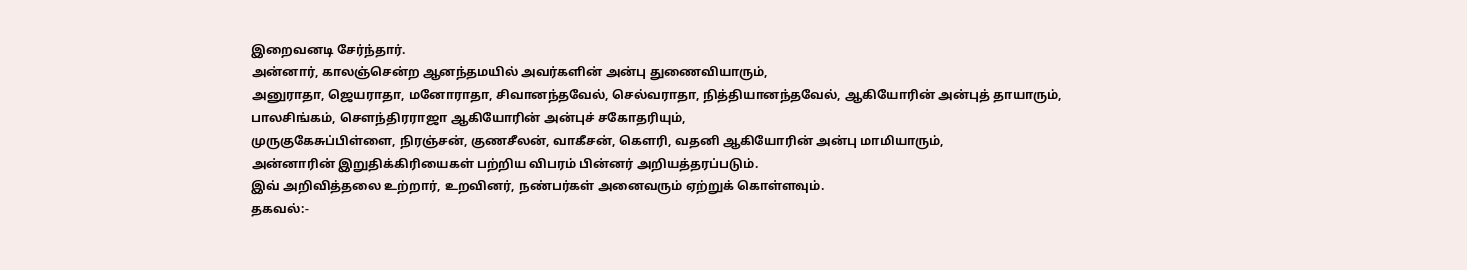இறைவனடி சேர்ந்தார்.
அன்னார், காலஞ்சென்ற ஆனந்தமயில் அவர்களின் அன்பு துணைவியாரும்,
அனுராதா, ஜெயராதா, மனோராதா, சிவானந்தவேல், செல்வராதா, நித்தியானந்தவேல், ஆகியோரின் அன்புத் தாயாரும்,
பாலசிங்கம், சௌந்திரராஜா ஆகியோரின் அன்புச் சகோதரியும்,
முருகுகேசுப்பிள்ளை, நிரஞ்சன், குணசீலன், வாகீசன், கௌரி, வதனி ஆகியோரின் அன்பு மாமியாரும்,
அன்னாரின் இறுதிக்கிரியைகள் பற்றிய விபரம் பின்னர் அறியத்தரப்படும்.
இவ் அறிவித்தலை உற்றார், உறவினர், நண்பர்கள் அனைவரும் ஏற்றுக் கொள்ளவும்.
தகவல்:-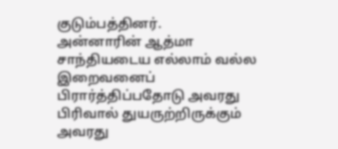குடும்பத்தினர்.
அன்னாரின் ஆத்மா சாந்தியடைய எல்லாம் வல்ல இறைவனைப் பிரார்த்திப்பதோடு அவரது பிரிவால் துயருற்றிருக்கும் அவரது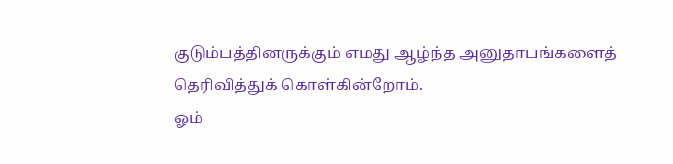குடும்பத்தினருக்கும் எமது ஆழ்ந்த அனுதாபங்களைத் தெரிவித்துக் கொள்கின்றோம்.
ஓம்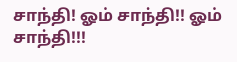சாந்தி! ஓம் சாந்தி!! ஓம் சாந்தி!!!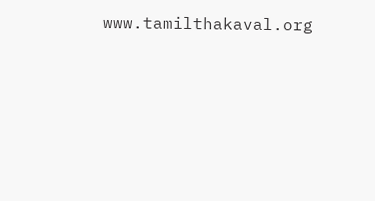www.tamilthakaval.org